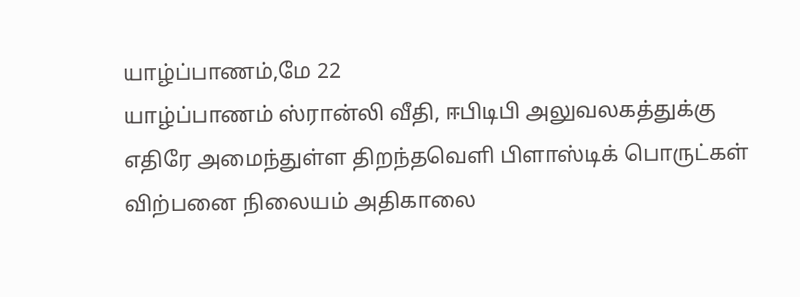யாழ்ப்பாணம்,மே 22
யாழ்ப்பாணம் ஸ்ரான்லி வீதி, ஈபிடிபி அலுவலகத்துக்கு எதிரே அமைந்துள்ள திறந்தவெளி பிளாஸ்டிக் பொருட்கள் விற்பனை நிலையம் அதிகாலை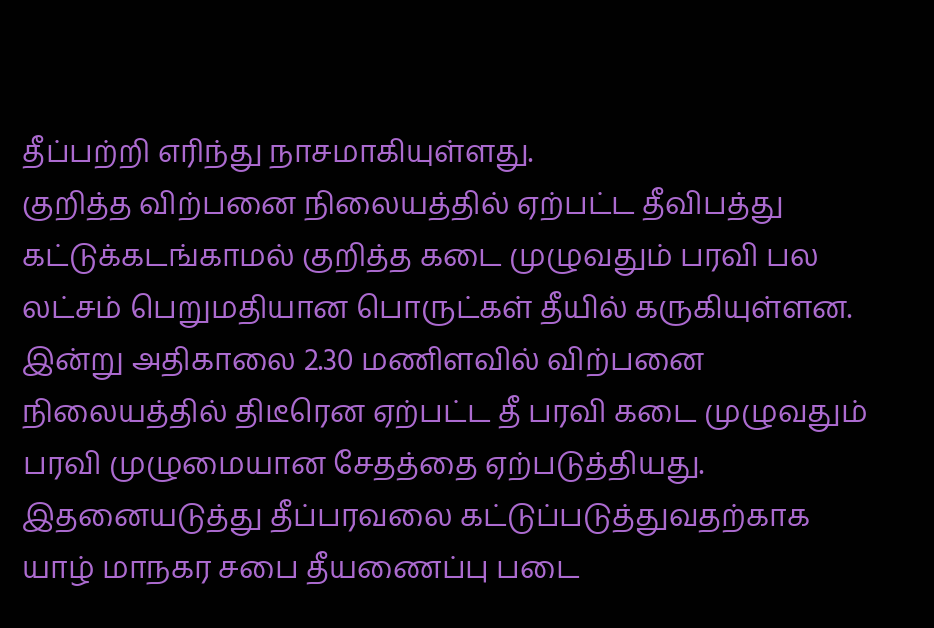தீப்பற்றி எரிந்து நாசமாகியுள்ளது.
குறித்த விற்பனை நிலையத்தில் ஏற்பட்ட தீவிபத்து கட்டுக்கடங்காமல் குறித்த கடை முழுவதும் பரவி பல லட்சம் பெறுமதியான பொருட்கள் தீயில் கருகியுள்ளன.
இன்று அதிகாலை 2.30 மணிளவில் விற்பனை நிலையத்தில் திடீரென ஏற்பட்ட தீ பரவி கடை முழுவதும் பரவி முழுமையான சேதத்தை ஏற்படுத்தியது.
இதனையடுத்து தீப்பரவலை கட்டுப்படுத்துவதற்காக யாழ் மாநகர சபை தீயணைப்பு படை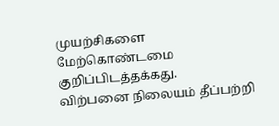முயற்சிகளை மேற்கொண்டமை குறிப்பிடத்தக்கது.
விற்பனை நிலையம் தீப்பற்றி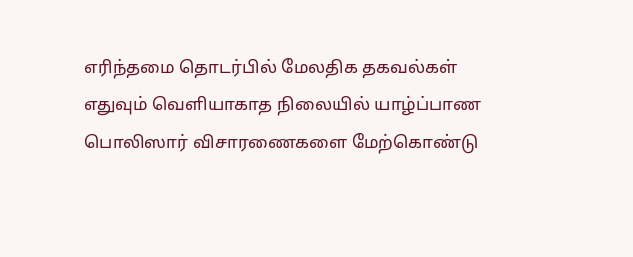எரிந்தமை தொடர்பில் மேலதிக தகவல்கள் எதுவும் வெளியாகாத நிலையில் யாழ்ப்பாண பொலிஸார் விசாரணைகளை மேற்கொண்டு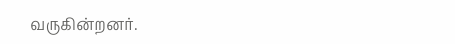வருகின்றனர்.